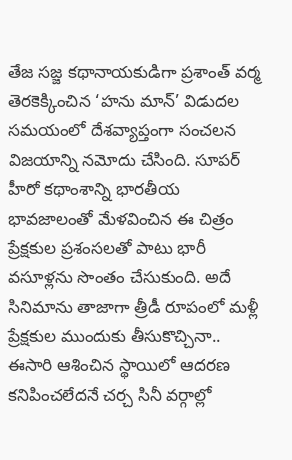తేజ సజ్జ కథానాయకుడిగా ప్రశాంత్ వర్మ తెరకెక్కించిన ‘హను మాన్’ విడుదల సమయంలో దేశవ్యాప్తంగా సంచలన విజయాన్ని నమోదు చేసింది. సూపర్ హీరో కథాంశాన్ని భారతీయ భావజాలంతో మేళవించిన ఈ చిత్రం ప్రేక్షకుల ప్రశంసలతో పాటు భారీ వసూళ్లను సొంతం చేసుకుంది. అదే సినిమాను తాజాగా త్రీడీ రూపంలో మళ్లీ ప్రేక్షకుల ముందుకు తీసుకొచ్చినా.. ఈసారి ఆశించిన స్థాయిలో ఆదరణ కనిపించలేదనే చర్చ సినీ వర్గాల్లో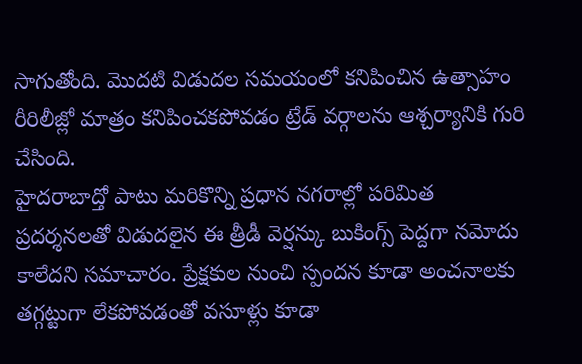సాగుతోంది. మొదటి విడుదల సమయంలో కనిపించిన ఉత్సాహం రీరిలీజ్లో మాత్రం కనిపించకపోవడం ట్రేడ్ వర్గాలను ఆశ్చర్యానికి గురి చేసింది.
హైదరాబాద్తో పాటు మరికొన్ని ప్రధాన నగరాల్లో పరిమిత ప్రదర్శనలతో విడుదలైన ఈ త్రీడీ వెర్షన్కు బుకింగ్స్ పెద్దగా నమోదు కాలేదని సమాచారం. ప్రేక్షకుల నుంచి స్పందన కూడా అంచనాలకు తగ్గట్టుగా లేకపోవడంతో వసూళ్లు కూడా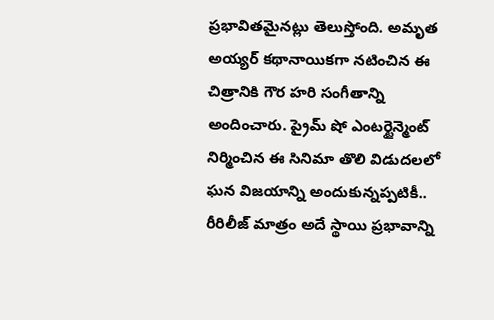ప్రభావితమైనట్లు తెలుస్తోంది. అమృత అయ్యర్ కథానాయికగా నటించిన ఈ చిత్రానికి గౌర హరి సంగీతాన్ని అందించారు. ప్రైమ్ షో ఎంటర్టైన్మెంట్ నిర్మించిన ఈ సినిమా తొలి విడుదలలో ఘన విజయాన్ని అందుకున్నప్పటికీ.. రీరిలీజ్ మాత్రం అదే స్థాయి ప్రభావాన్ని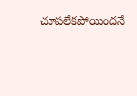చూపలేకపోయిందనే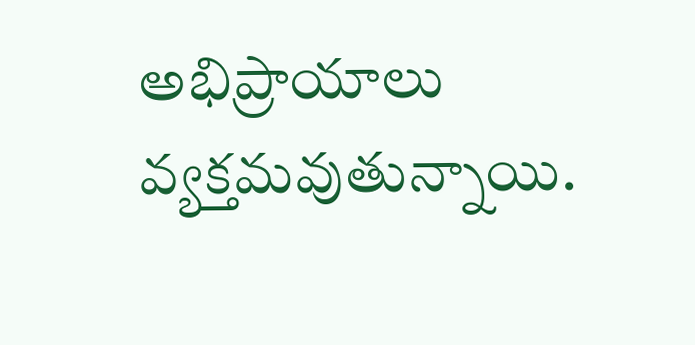అభిప్రాయాలు వ్యక్తమవుతున్నాయి.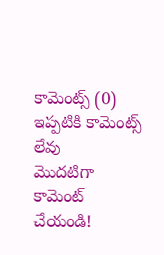కామెంట్స్ (0)
ఇప్పటికి కామెంట్స్ లేవు
మొదటిగా కామెంట్ చేయండి!